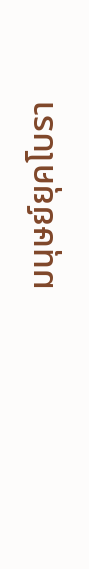มนุษย์ยุคโบรา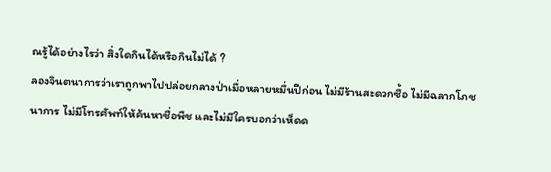ณรู้ได้อย่างไรว่า สิ่งใดกินได้หรือกินไม่ได้ ?
ลองจินตนาการว่าเราถูกพาไปปล่อยกลางป่าเมื่อหลายหมื่นปีก่อน ไม่มีร้านสะดวกซื้อ ไม่มีฉลากโภชนาการ ไม่มีโทรศัพท์ให้ค้นหาชื่อพืช และไม่มีใครบอกว่าเห็ดด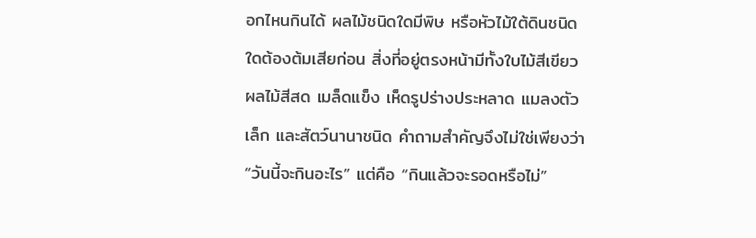อกไหนกินได้ ผลไม้ชนิดใดมีพิษ หรือหัวไม้ใต้ดินชนิดใดต้องต้มเสียก่อน สิ่งที่อยู่ตรงหน้ามีทั้งใบไม้สีเขียว ผลไม้สีสด เมล็ดแข็ง เห็ดรูปร่างประหลาด แมลงตัวเล็ก และสัตว์นานาชนิด คำถามสำคัญจึงไม่ใช่เพียงว่า “วันนี้จะกินอะไร” แต่คือ “กินแล้วจะรอดหรือไม่”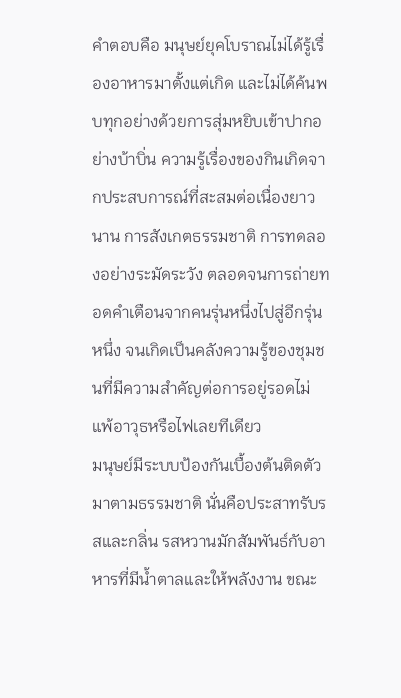คำตอบคือ มนุษย์ยุคโบราณไม่ได้รู้เรื่องอาหารมาตั้งแต่เกิด และไม่ได้ค้นพบทุกอย่างด้วยการสุ่มหยิบเข้าปากอย่างบ้าบิ่น ความรู้เรื่องของกินเกิดจากประสบการณ์ที่สะสมต่อเนื่องยาวนาน การสังเกตธรรมชาติ การทดลองอย่างระมัดระวัง ตลอดจนการถ่ายทอดคำเตือนจากคนรุ่นหนึ่งไปสู่อีกรุ่นหนึ่ง จนเกิดเป็นคลังความรู้ของชุมชนที่มีความสำคัญต่อการอยู่รอดไม่แพ้อาวุธหรือไฟเลยทีเดียว
มนุษย์มีระบบป้องกันเบื้องต้นติดตัวมาตามธรรมชาติ นั่นคือประสาทรับรสและกลิ่น รสหวานมักสัมพันธ์กับอาหารที่มีน้ำตาลและให้พลังงาน ขณะ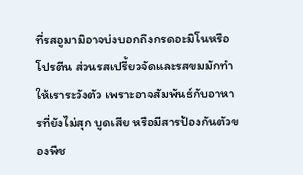ที่รสอูมามิอาจบ่งบอกถึงกรดอะมิโนหรือโปรตีน ส่วนรสเปรี้ยวจัดและรสขมมักทำให้เราระวังตัว เพราะอาจสัมพันธ์กับอาหารที่ยังไม่สุก บูดเสีย หรือมีสารป้องกันตัวของพืช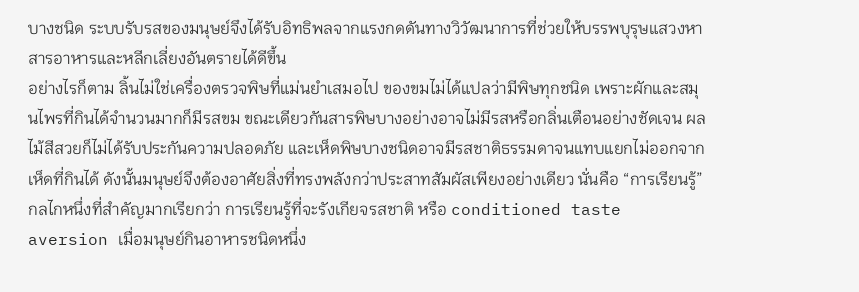บางชนิด ระบบรับรสของมนุษย์จึงได้รับอิทธิพลจากแรงกดดันทางวิวัฒนาการที่ช่วยให้บรรพบุรุษแสวงหาสารอาหารและหลีกเลี่ยงอันตรายได้ดีขึ้น
อย่างไรก็ตาม ลิ้นไม่ใช่เครื่องตรวจพิษที่แม่นยำเสมอไป ของขมไม่ได้แปลว่ามีพิษทุกชนิด เพราะผักและสมุนไพรที่กินได้จำนวนมากก็มีรสขม ขณะเดียวกันสารพิษบางอย่างอาจไม่มีรสหรือกลิ่นเตือนอย่างชัดเจน ผลไม้สีสวยก็ไม่ได้รับประกันความปลอดภัย และเห็ดพิษบางชนิดอาจมีรสชาติธรรมดาจนแทบแยกไม่ออกจากเห็ดที่กินได้ ดังนั้นมนุษย์จึงต้องอาศัยสิ่งที่ทรงพลังกว่าประสาทสัมผัสเพียงอย่างเดียว นั่นคือ “การเรียนรู้”
กลไกหนึ่งที่สำคัญมากเรียกว่า การเรียนรู้ที่จะรังเกียจรสชาติ หรือ conditioned taste aversion เมื่อมนุษย์กินอาหารชนิดหนึ่ง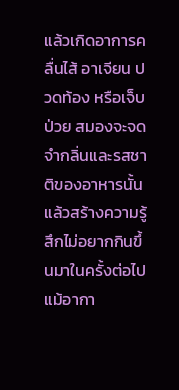แล้วเกิดอาการคลื่นไส้ อาเจียน ปวดท้อง หรือเจ็บป่วย สมองจะจดจำกลิ่นและรสชาติของอาหารนั้น แล้วสร้างความรู้สึกไม่อยากกินขึ้นมาในครั้งต่อไป แม้อากา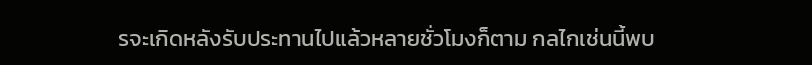รจะเกิดหลังรับประทานไปแล้วหลายชั่วโมงก็ตาม กลไกเช่นนี้พบ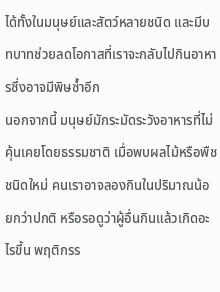ได้ทั้งในมนุษย์และสัตว์หลายชนิด และมีบทบาทช่วยลดโอกาสที่เราจะกลับไปกินอาหารซึ่งอาจมีพิษซ้ำอีก
นอกจากนี้ มนุษย์มักระมัดระวังอาหารที่ไม่คุ้นเคยโดยธรรมชาติ เมื่อพบผลไม้หรือพืชชนิดใหม่ คนเราอาจลองกินในปริมาณน้อยกว่าปกติ หรือรอดูว่าผู้อื่นกินแล้วเกิดอะไรขึ้น พฤติกรร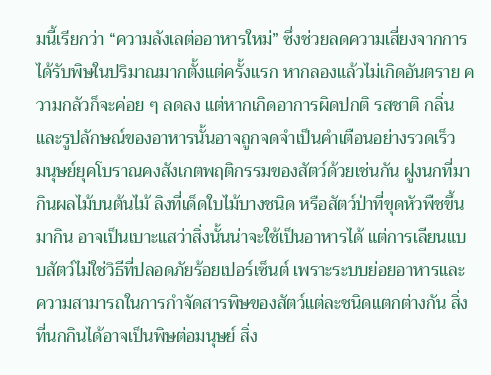มนี้เรียกว่า “ความลังเลต่ออาหารใหม่” ซึ่งช่วยลดความเสี่ยงจากการได้รับพิษในปริมาณมากตั้งแต่ครั้งแรก หากลองแล้วไม่เกิดอันตราย ความกลัวก็จะค่อย ๆ ลดลง แต่หากเกิดอาการผิดปกติ รสชาติ กลิ่น และรูปลักษณ์ของอาหารนั้นอาจถูกจดจำเป็นคำเตือนอย่างรวดเร็ว
มนุษย์ยุคโบราณคงสังเกตพฤติกรรมของสัตว์ด้วยเช่นกัน ฝูงนกที่มากินผลไม้บนต้นไม้ ลิงที่เด็ดใบไม้บางชนิด หรือสัตว์ป่าที่ขุดหัวพืชขึ้นมากิน อาจเป็นเบาะแสว่าสิ่งนั้นน่าจะใช้เป็นอาหารได้ แต่การเลียนแบบสัตว์ไม่ใช่วิธีที่ปลอดภัยร้อยเปอร์เซ็นต์ เพราะระบบย่อยอาหารและความสามารถในการกำจัดสารพิษของสัตว์แต่ละชนิดแตกต่างกัน สิ่งที่นกกินได้อาจเป็นพิษต่อมนุษย์ สิ่ง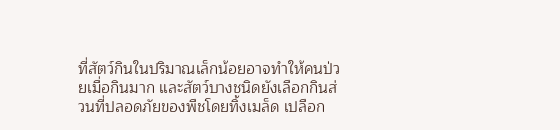ที่สัตว์กินในปริมาณเล็กน้อยอาจทำให้คนป่วยเมื่อกินมาก และสัตว์บางชนิดยังเลือกกินส่วนที่ปลอดภัยของพืชโดยทิ้งเมล็ด เปลือก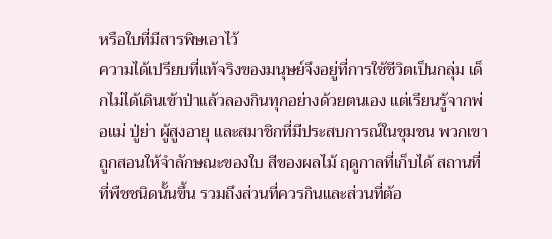หรือใบที่มีสารพิษเอาไว้
ความได้เปรียบที่แท้จริงของมนุษย์จึงอยู่ที่การใช้ชีวิตเป็นกลุ่ม เด็กไม่ได้เดินเข้าป่าแล้วลองกินทุกอย่างด้วยตนเอง แต่เรียนรู้จากพ่อแม่ ปู่ย่า ผู้สูงอายุ และสมาชิกที่มีประสบการณ์ในชุมชน พวกเขาถูกสอนให้จำลักษณะของใบ สีของผลไม้ ฤดูกาลที่เก็บได้ สถานที่ที่พืชชนิดนั้นขึ้น รวมถึงส่วนที่ควรกินและส่วนที่ต้อ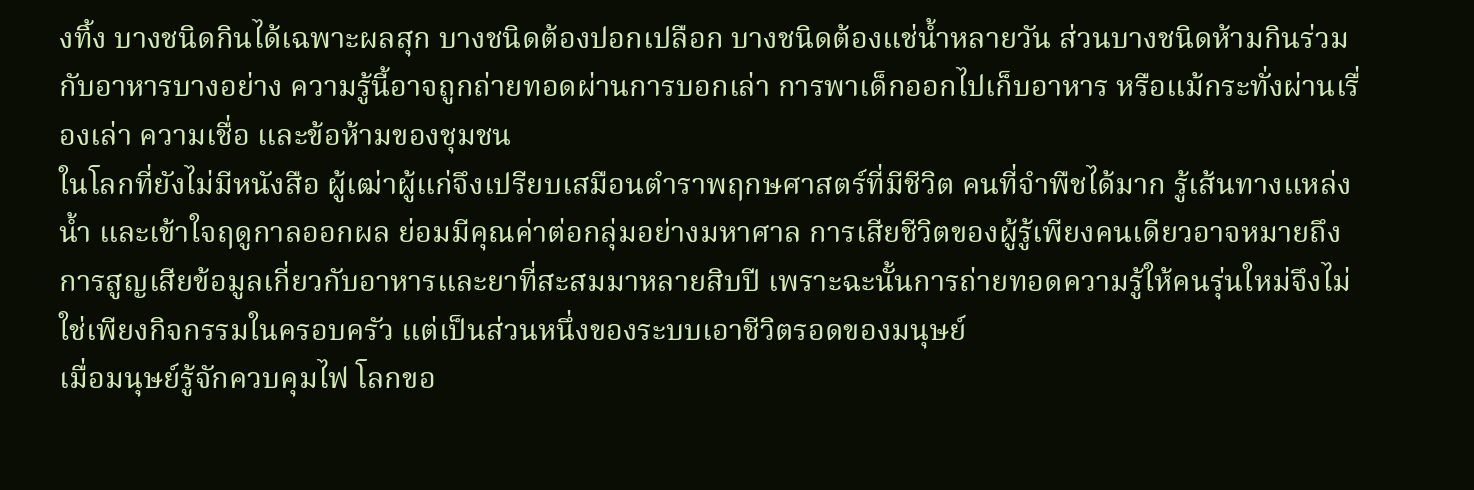งทิ้ง บางชนิดกินได้เฉพาะผลสุก บางชนิดต้องปอกเปลือก บางชนิดต้องแช่น้ำหลายวัน ส่วนบางชนิดห้ามกินร่วมกับอาหารบางอย่าง ความรู้นี้อาจถูกถ่ายทอดผ่านการบอกเล่า การพาเด็กออกไปเก็บอาหาร หรือแม้กระทั่งผ่านเรื่องเล่า ความเชื่อ และข้อห้ามของชุมชน
ในโลกที่ยังไม่มีหนังสือ ผู้เฒ่าผู้แก่จึงเปรียบเสมือนตำราพฤกษศาสตร์ที่มีชีวิต คนที่จำพืชได้มาก รู้เส้นทางแหล่งน้ำ และเข้าใจฤดูกาลออกผล ย่อมมีคุณค่าต่อกลุ่มอย่างมหาศาล การเสียชีวิตของผู้รู้เพียงคนเดียวอาจหมายถึงการสูญเสียข้อมูลเกี่ยวกับอาหารและยาที่สะสมมาหลายสิบปี เพราะฉะนั้นการถ่ายทอดความรู้ให้คนรุ่นใหม่จึงไม่ใช่เพียงกิจกรรมในครอบครัว แต่เป็นส่วนหนึ่งของระบบเอาชีวิตรอดของมนุษย์
เมื่อมนุษย์รู้จักควบคุมไฟ โลกขอ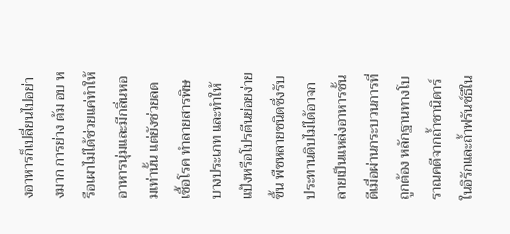งอาหารก็เปลี่ยนไปอย่างมาก การย่าง ต้ม อบ หรือเผาไม่ได้ช่วยแค่ทำให้อาหารนุ่มและมีกลิ่นหอมเท่านั้น แต่ยังช่วยลดเชื้อโรค ทำลายสารพิษบางประเภท และทำให้แป้งหรือโปรตีนย่อยง่ายขึ้น พืชหลายชนิดซึ่งรับประทานดิบไม่ได้อาจกลายเป็นแหล่งอาหารชั้นดีเมื่อผ่านกระบวนการที่ถูกต้อง หลักฐานทางโบราณคดีจากถ้ำชานิดาร์ในอิรักและถ้ำฟรันช์ธีใน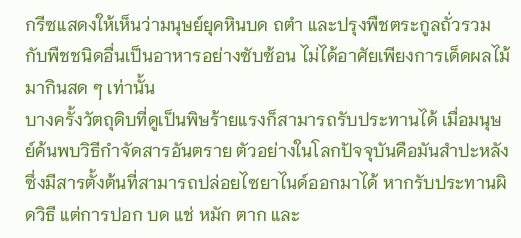กรีซแสดงให้เห็นว่ามนุษย์ยุคหินบด ถตำ และปรุงพืชตระกูลถั่วรวมกับพืชชนิดอื่นเป็นอาหารอย่างซับซ้อน ไม่ได้อาศัยเพียงการเด็ดผลไม้มากินสด ๆ เท่านั้น
บางครั้งวัตถุดิบที่ดูเป็นพิษร้ายแรงก็สามารถรับประทานได้ เมื่อมนุษย์ค้นพบวิธีกำจัดสารอันตราย ตัวอย่างในโลกปัจจุบันคือมันสำปะหลัง ซึ่งมีสารตั้งต้นที่สามารถปล่อยไซยาไนด์ออกมาได้ หากรับประทานผิดวิธี แต่การปอก บด แช่ หมัก ตาก และ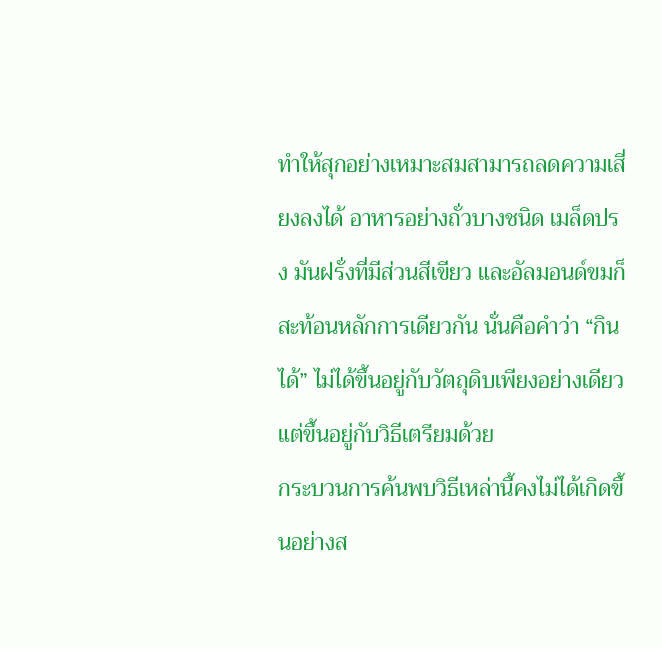ทำให้สุกอย่างเหมาะสมสามารถลดความเสี่ยงลงได้ อาหารอย่างถั่วบางชนิด เมล็ดปรง มันฝรั่งที่มีส่วนสีเขียว และอัลมอนด์ขมก็สะท้อนหลักการเดียวกัน นั่นคือคำว่า “กินได้” ไม่ได้ขึ้นอยู่กับวัตถุดิบเพียงอย่างเดียว แต่ขึ้นอยู่กับวิธีเตรียมด้วย
กระบวนการค้นพบวิธีเหล่านี้คงไม่ได้เกิดขึ้นอย่างส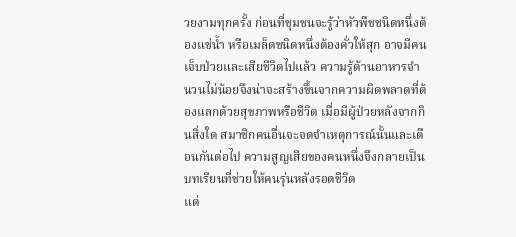วยงามทุกครั้ง ก่อนที่ชุมชนจะรู้ว่าหัวพืชชนิดหนึ่งต้องแช่น้ำ หรือเมล็ดชนิดหนึ่งต้องคั่วให้สุก อาจมีคนเจ็บป่วยและเสียชีวิตไปแล้ว ความรู้ด้านอาหารจำนวนไม่น้อยจึงน่าจะสร้างขึ้นจากความผิดพลาดที่ต้องแลกด้วยสุขภาพหรือชีวิต เมื่อมีผู้ป่วยหลังจากกินสิ่งใด สมาชิกคนอื่นจะจดจำเหตุการณ์นั้นและเตือนกันต่อไป ความสูญเสียของคนหนึ่งจึงกลายเป็นบทเรียนที่ช่วยให้คนรุ่นหลังรอดชีวิต
แต่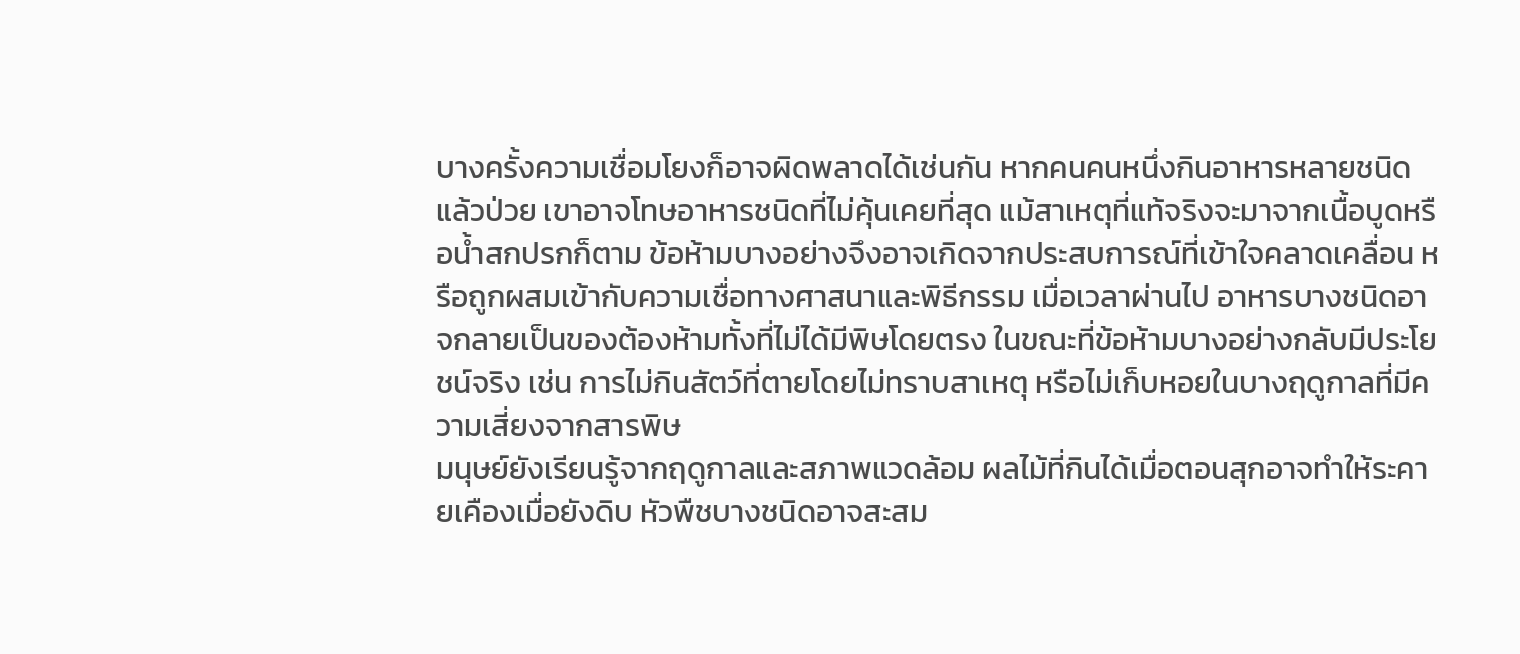บางครั้งความเชื่อมโยงก็อาจผิดพลาดได้เช่นกัน หากคนคนหนึ่งกินอาหารหลายชนิดแล้วป่วย เขาอาจโทษอาหารชนิดที่ไม่คุ้นเคยที่สุด แม้สาเหตุที่แท้จริงจะมาจากเนื้อบูดหรือน้ำสกปรกก็ตาม ข้อห้ามบางอย่างจึงอาจเกิดจากประสบการณ์ที่เข้าใจคลาดเคลื่อน หรือถูกผสมเข้ากับความเชื่อทางศาสนาและพิธีกรรม เมื่อเวลาผ่านไป อาหารบางชนิดอาจกลายเป็นของต้องห้ามทั้งที่ไม่ได้มีพิษโดยตรง ในขณะที่ข้อห้ามบางอย่างกลับมีประโยชน์จริง เช่น การไม่กินสัตว์ที่ตายโดยไม่ทราบสาเหตุ หรือไม่เก็บหอยในบางฤดูกาลที่มีความเสี่ยงจากสารพิษ
มนุษย์ยังเรียนรู้จากฤดูกาลและสภาพแวดล้อม ผลไม้ที่กินได้เมื่อตอนสุกอาจทำให้ระคายเคืองเมื่อยังดิบ หัวพืชบางชนิดอาจสะสม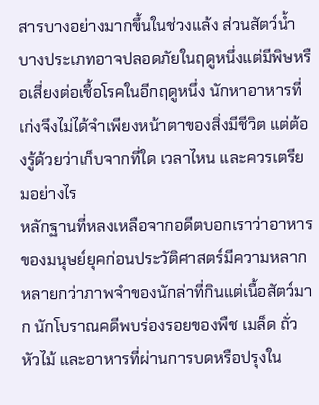สารบางอย่างมากขึ้นในช่วงแล้ง ส่วนสัตว์น้ำบางประเภทอาจปลอดภัยในฤดูหนึ่งแต่มีพิษหรือเสี่ยงต่อเชื้อโรคในอีกฤดูหนึ่ง นักหาอาหารที่เก่งจึงไม่ได้จำเพียงหน้าตาของสิ่งมีชีวิต แต่ต้องรู้ด้วยว่าเก็บจากที่ใด เวลาไหน และควรเตรียมอย่างไร
หลักฐานที่หลงเหลือจากอดีตบอกเราว่าอาหารของมนุษย์ยุคก่อนประวัติศาสตร์มีความหลากหลายกว่าภาพจำของนักล่าที่กินแต่เนื้อสัตว์มาก นักโบราณคดีพบร่องรอยของพืช เมล็ด ถั่ว หัวไม้ และอาหารที่ผ่านการบดหรือปรุงใน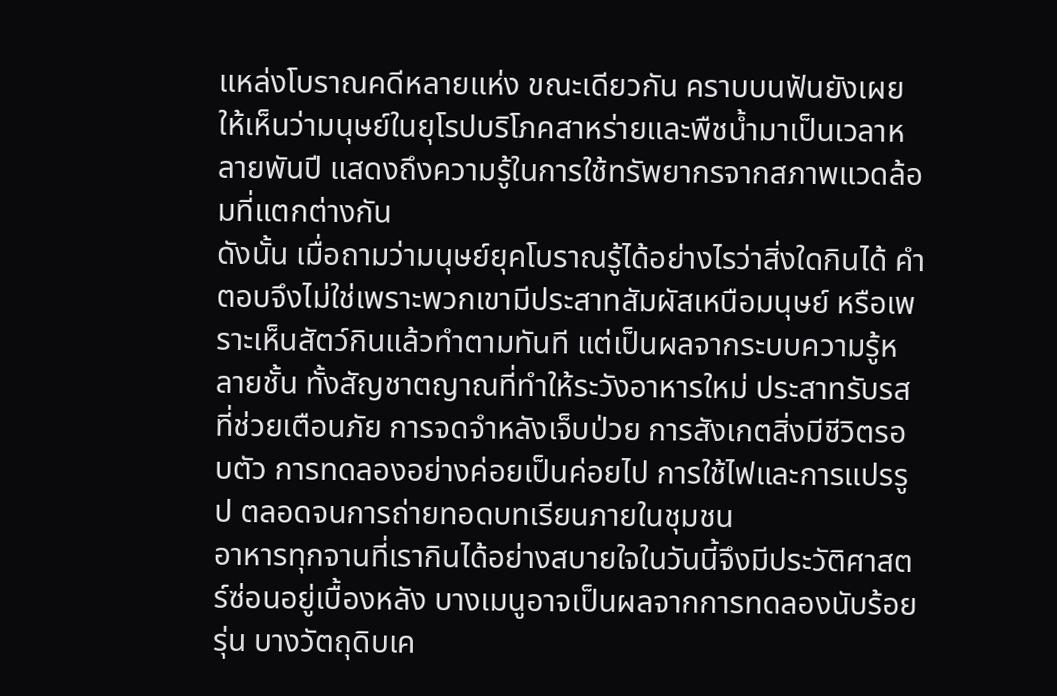แหล่งโบราณคดีหลายแห่ง ขณะเดียวกัน คราบบนฟันยังเผยให้เห็นว่ามนุษย์ในยุโรปบริโภคสาหร่ายและพืชน้ำมาเป็นเวลาหลายพันปี แสดงถึงความรู้ในการใช้ทรัพยากรจากสภาพแวดล้อมที่แตกต่างกัน
ดังนั้น เมื่อถามว่ามนุษย์ยุคโบราณรู้ได้อย่างไรว่าสิ่งใดกินได้ คำตอบจึงไม่ใช่เพราะพวกเขามีประสาทสัมผัสเหนือมนุษย์ หรือเพราะเห็นสัตว์กินแล้วทำตามทันที แต่เป็นผลจากระบบความรู้หลายชั้น ทั้งสัญชาตญาณที่ทำให้ระวังอาหารใหม่ ประสาทรับรสที่ช่วยเตือนภัย การจดจำหลังเจ็บป่วย การสังเกตสิ่งมีชีวิตรอบตัว การทดลองอย่างค่อยเป็นค่อยไป การใช้ไฟและการแปรรูป ตลอดจนการถ่ายทอดบทเรียนภายในชุมชน
อาหารทุกจานที่เรากินได้อย่างสบายใจในวันนี้จึงมีประวัติศาสตร์ซ่อนอยู่เบื้องหลัง บางเมนูอาจเป็นผลจากการทดลองนับร้อยรุ่น บางวัตถุดิบเค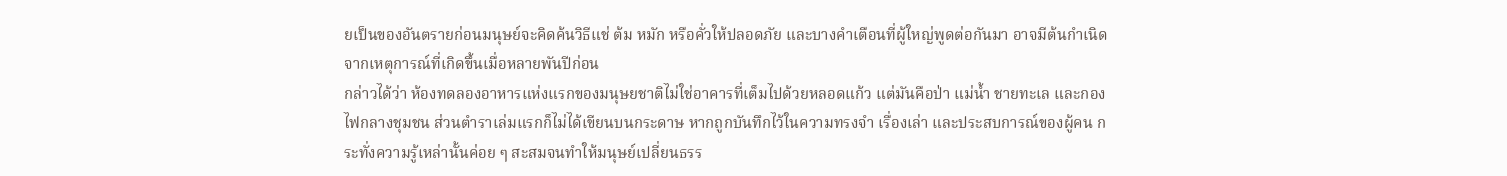ยเป็นของอันตรายก่อนมนุษย์จะคิดค้นวิธีแช่ ต้ม หมัก หรือคั่วให้ปลอดภัย และบางคำเตือนที่ผู้ใหญ่พูดต่อกันมา อาจมีต้นกำเนิดจากเหตุการณ์ที่เกิดขึ้นเมื่อหลายพันปีก่อน
กล่าวได้ว่า ห้องทดลองอาหารแห่งแรกของมนุษยชาติไม่ใช่อาคารที่เต็มไปด้วยหลอดแก้ว แต่มันคือป่า แม่น้ำ ชายทะเล และกองไฟกลางชุมชน ส่วนตำราเล่มแรกก็ไม่ได้เขียนบนกระดาษ หากถูกบันทึกไว้ในความทรงจำ เรื่องเล่า และประสบการณ์ของผู้คน กระทั่งความรู้เหล่านั้นค่อย ๆ สะสมจนทำให้มนุษย์เปลี่ยนธรร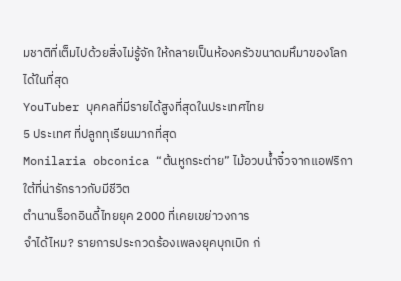มชาติที่เต็มไปด้วยสิ่งไม่รู้จัก ให้กลายเป็นห้องครัวขนาดมหึมาของโลกได้ในที่สุด
YouTuber บุคคลที่มีรายได้สูงที่สุดในประเทศไทย
5 ประเทศ ที่ปลูกทุเรียนมากที่สุด
Monilaria obconica “ต้นหูกระต่าย” ไม้อวบน้ำจิ๋วจากแอฟริกาใต้ที่น่ารักราวกับมีชีวิต
ตำนานร็อกอินดี้ไทยยุค 2000 ที่เคยเขย่าวงการ
จำได้ไหม? รายการประกวดร้องเพลงยุคบุกเบิก ก่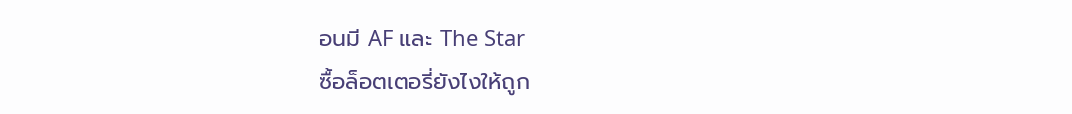อนมี AF และ The Star
ซื้อล็อตเตอรี่ยังไงให้ถูก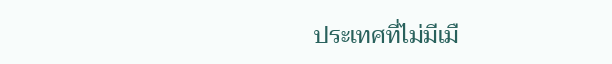ประเทศที่ไม่มีเมื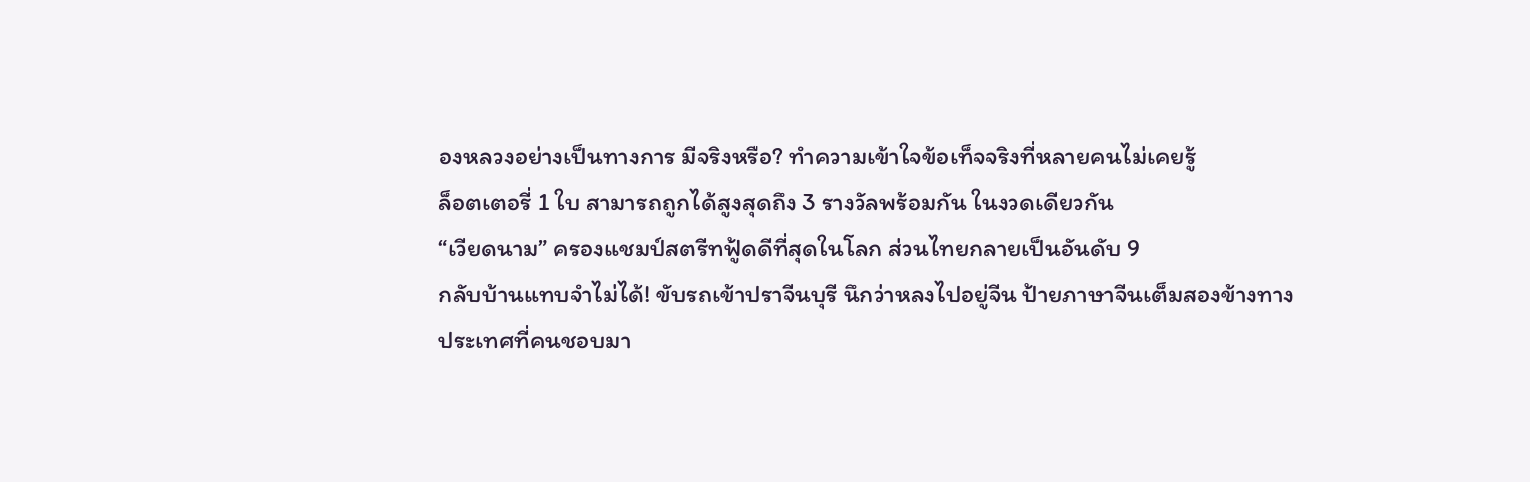องหลวงอย่างเป็นทางการ มีจริงหรือ? ทำความเข้าใจข้อเท็จจริงที่หลายคนไม่เคยรู้
ล็อตเตอรี่ 1 ใบ สามารถถูกได้สูงสุดถึง 3 รางวัลพร้อมกัน ในงวดเดียวกัน
“เวียดนาม” ครองแชมป์สตรีทฟู้ดดีที่สุดในโลก ส่วนไทยกลายเป็นอันดับ 9
กลับบ้านแทบจำไม่ได้! ขับรถเข้าปราจีนบุรี นึกว่าหลงไปอยู่จีน ป้ายภาษาจีนเต็มสองข้างทาง
ประเทศที่คนชอบมา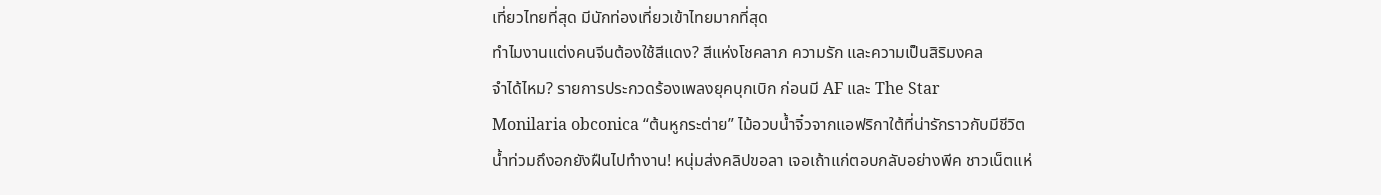เที่ยวไทยที่สุด มีนักท่องเที่ยวเข้าไทยมากที่สุด
ทำไมงานแต่งคนจีนต้องใช้สีแดง? สีแห่งโชคลาภ ความรัก และความเป็นสิริมงคล
จำได้ไหม? รายการประกวดร้องเพลงยุคบุกเบิก ก่อนมี AF และ The Star
Monilaria obconica “ต้นหูกระต่าย” ไม้อวบน้ำจิ๋วจากแอฟริกาใต้ที่น่ารักราวกับมีชีวิต
น้ำท่วมถึงอกยังฝืนไปทำงาน! หนุ่มส่งคลิปขอลา เจอเถ้าแก่ตอบกลับอย่างพีค ชาวเน็ตแห่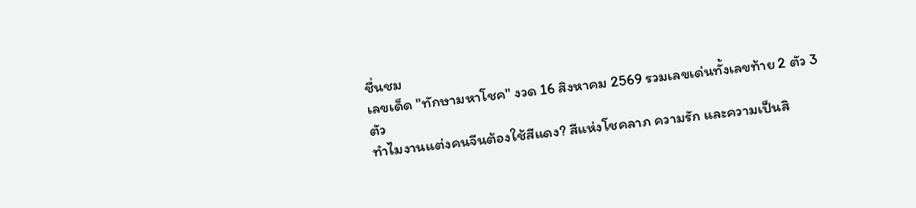ชื่นชม
เลขเด็ด "ทักษามหาโชค" งวด 16 สิงหาคม 2569 รวมเลขเด่นทั้งเลขท้าย 2 ตัว 3 ตัว
ทำไมงานแต่งคนจีนต้องใช้สีแดง? สีแห่งโชคลาภ ความรัก และความเป็นสิ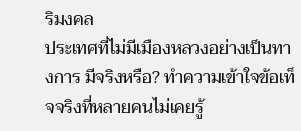ริมงคล
ประเทศที่ไม่มีเมืองหลวงอย่างเป็นทางการ มีจริงหรือ? ทำความเข้าใจข้อเท็จจริงที่หลายคนไม่เคยรู้